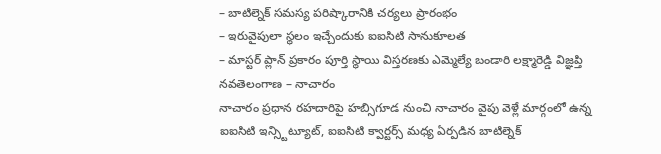– బాటిల్నెక్ సమస్య పరిష్కారానికి చర్యలు ప్రారంభం
– ఇరువైపులా స్థలం ఇచ్చేందుకు ఐఐసిటి సానుకూలత
– మాస్టర్ ప్లాన్ ప్రకారం పూర్తి స్థాయి విస్తరణకు ఎమ్మెల్యే బండారి లక్ష్మారెడ్డి విజ్ఞప్తి
నవతెలంగాణ – నాచారం
నాచారం ప్రధాన రహదారిపై హబ్సిగూడ నుంచి నాచారం వైపు వెళ్లే మార్గంలో ఉన్న ఐఐసిటి ఇన్స్టిట్యూట్, ఐఐసిటి క్వార్టర్స్ మధ్య ఏర్పడిన బాటిల్నెక్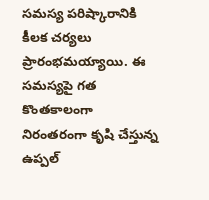సమస్య పరిష్కారానికి కీలక చర్యలు ప్రారంభమయ్యాయి. ఈ సమస్యపై గత కొంతకాలంగా నిరంతరంగా కృషి చేస్తున్న ఉప్పల్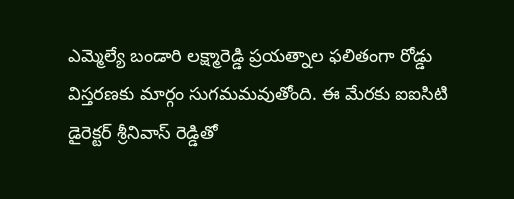ఎమ్మెల్యే బండారి లక్ష్మారెడ్డి ప్రయత్నాల ఫలితంగా రోడ్డు విస్తరణకు మార్గం సుగమమవుతోంది. ఈ మేరకు ఐఐసిటి డైరెక్టర్ శ్రీనివాస్ రెడ్డితో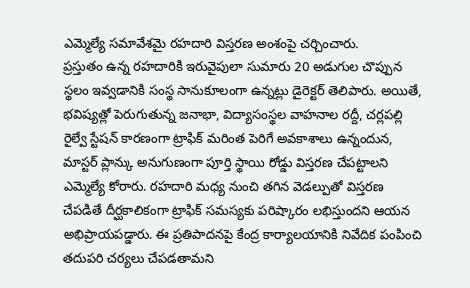ఎమ్మెల్యే సమావేశమై రహదారి విస్తరణ అంశంపై చర్చించారు.
ప్రస్తుతం ఉన్న రహదారికి ఇరువైపులా సుమారు 20 అడుగుల చొప్పున స్థలం ఇవ్వడానికి సంస్థ సానుకూలంగా ఉన్నట్లు డైరెక్టర్ తెలిపారు. అయితే, భవిష్యత్లో పెరుగుతున్న జనాభా, విద్యాసంస్థల వాహనాల రద్దీ, చర్లపల్లి రైల్వే స్టేషన్ కారణంగా ట్రాఫిక్ మరింత పెరిగే అవకాశాలు ఉన్నందున, మాస్టర్ ప్లాన్కు అనుగుణంగా పూర్తి స్థాయి రోడ్డు విస్తరణ చేపట్టాలని ఎమ్మెల్యే కోరారు. రహదారి మధ్య నుంచి తగిన వెడల్పుతో విస్తరణ చేపడితే దీర్ఘకాలికంగా ట్రాఫిక్ సమస్యకు పరిష్కారం లభిస్తుందని ఆయన అభిప్రాయపడ్డారు. ఈ ప్రతిపాదనపై కేంద్ర కార్యాలయానికి నివేదిక పంపించి తదుపరి చర్యలు చేపడతామని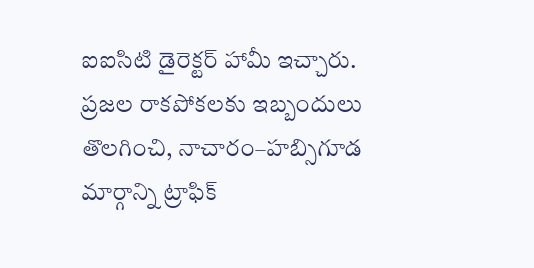ఐఐసిటి డైరెక్టర్ హామీ ఇచ్చారు. ప్రజల రాకపోకలకు ఇబ్బందులు తొలగించి, నాచారం–హబ్సిగూడ మార్గాన్ని ట్రాఫిక్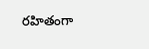రహితంగా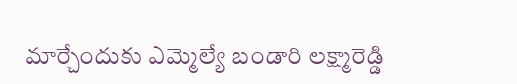మార్చేందుకు ఎమ్మెల్యే బండారి లక్ష్మారెడ్డి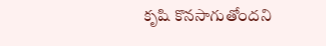కృషి కొనసాగుతోందని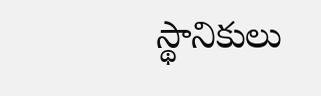స్థానికులు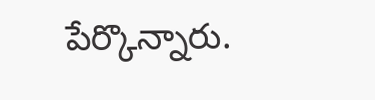పేర్కొన్నారు.